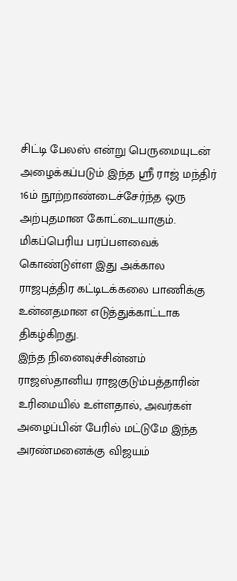சிட்டி பேலஸ் என்று பெருமையுடன் அழைக்கப்படும் இந்த ஸ்ரீ ராஜ் மந்திர் 16ம் நூற்றாண்டைச்சேர்ந்த ஒரு அற்புதமான கோட்டையாகும். மிகப்பெரிய பரப்பளவைக் கொண்டுள்ள இது அக்கால ராஜபுத்திர கட்டிடக்கலை பாணிக்கு உன்னதமான எடுத்துக்காட்டாக திகழ்கிறது.
இந்த நினைவுச்சின்னம் ராஜஸ்தானிய ராஜகுடும்பத்தாரின் உரிமையில் உள்ளதால், அவர்கள் அழைப்பின் பேரில் மட்டுமே இந்த அரண்மனைக்கு விஜயம்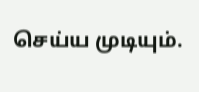செய்ய முடியும்.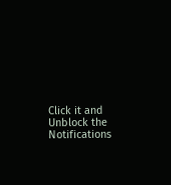Click it and Unblock the Notifications